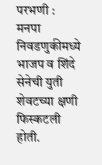परभणी : मनपा निवडणुकीमध्ये भाजप व शिंदे सेनेची युती शेवटच्या क्षणी फिस्कटली होती.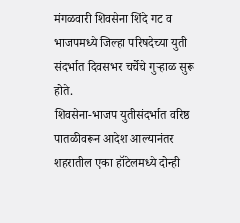मंगळवारी शिवसेना शिंदे गट व भाजपमध्ये जिल्हा परिषदेच्या युती संदर्भात दिवसभर चर्चेचे गुऱ्हाळ सुरू होते.
शिवसेना-भाजप युतीसंदर्भात वरिष्ठ पातळीवरून आदेश आल्यानंतर शहरातील एका हॉटेलमध्ये दोन्ही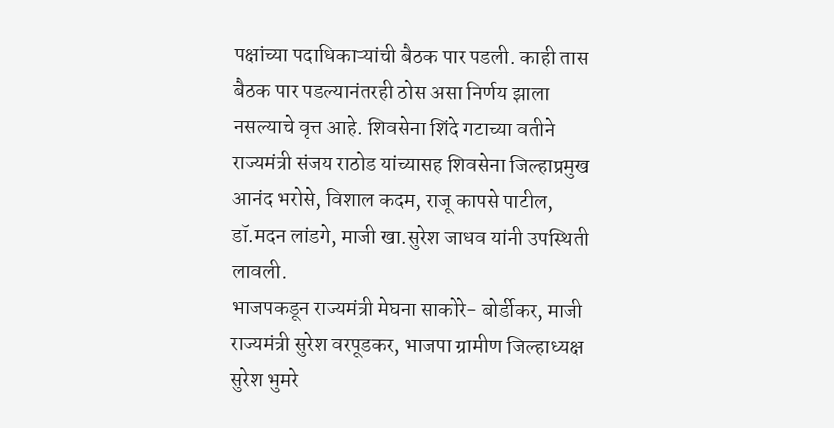पक्षांच्या पदाधिकाऱ्यांची बैठक पार पडली. काही तास बैठक पार पडल्यानंतरही ठोस असा निर्णय झाला नसल्याचे वृत्त आहे. शिवसेना शिंदे गटाच्या वतीने राज्यमंत्री संजय राठोड यांच्यासह शिवसेना जिल्हाप्रमुख आनंद भरोसे, विशाल कदम, राजू कापसे पाटील, डॉ.मदन लांडगे, माजी खा.सुरेश जाधव यांनी उपस्थिती लावली.
भाजपकडून राज्यमंत्री मेघना साकोरे- बोर्डीकर, माजी राज्यमंत्री सुरेश वरपूडकर, भाजपा ग्रामीण जिल्हाध्यक्ष सुरेश भुमरे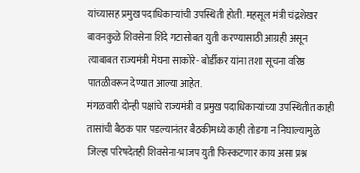यांच्यासह प्रमुख पदाधिकाऱ्यांची उपस्थिती होती. महसूल मंत्री चंद्रशेखर बावनकुळे शिवसेना शिंदे गटासोबत युती करण्यासाठी आग्रही असून त्याबाबत राज्यमंत्री मेघना साकोरे- बोर्डीकर यांना तशा सूचना वरिष्ठ पातळीवरून देण्यात आल्या आहेत.
मंगळवारी दोन्ही पक्षांचे राज्यमंत्री व प्रमुख पदाधिकाऱ्यांच्या उपस्थितीत काही तासांची बैठक पार पडल्यानंतर बैठकीमध्ये काही तोडगा न निघाल्यामुळे जिल्हा परिषदेतही शिवसेना-भाजप युती फिस्कटणार काय असा प्रश्न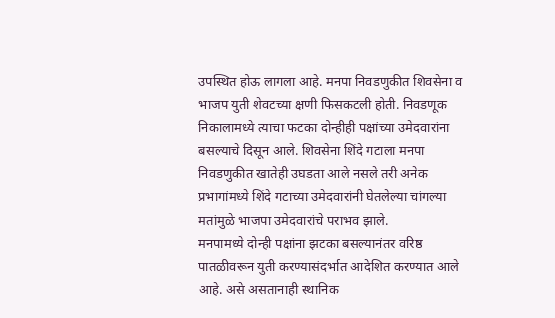उपस्थित होऊ लागला आहे. मनपा निवडणुकीत शिवसेना व भाजप युती शेवटच्या क्षणी फिसकटली होती. निवडणूक निकालामध्ये त्याचा फटका दोन्हीही पक्षांच्या उमेदवारांना बसल्याचे दिसून आले. शिवसेना शिंदे गटाला मनपा निवडणुकीत खातेही उघडता आले नसले तरी अनेक प्रभागांमध्ये शिंदे गटाच्या उमेदवारांनी घेतलेल्या चांगल्या मतांमुळे भाजपा उमेदवारांचे पराभव झाले.
मनपामध्ये दोन्ही पक्षांना झटका बसल्यानंतर वरिष्ठ पातळीवरून युती करण्यासंदर्भात आदेशित करण्यात आले आहे. असे असतानाही स्थानिक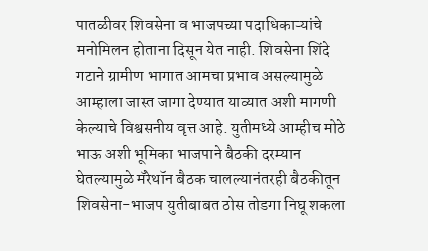पातळीवर शिवसेना व भाजपच्या पदाधिकाऱ्यांचे मनोमिलन होताना दिसून येत नाही. शिवसेना शिंदे गटाने ग्रामीण भागात आमचा प्रभाव असल्यामुळे आम्हाला जास्त जागा देण्यात याव्यात अशी मागणी केल्याचे विश्वसनीय वृत्त आहे. युतीमध्ये आम्हीच मोठे भाऊ अशी भूमिका भाजपाने बैठकी दरम्यान घेतल्यामुळे मॅरेथॉन बैठक चालल्यानंतरही बैठकीतून शिवसेना-भाजप युतीबाबत ठोस तोडगा निघू शकला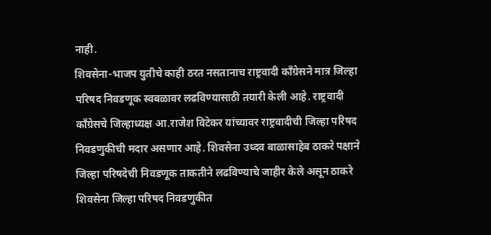नाही.
शिवसेना-भाजप युतीचे काही ठरत नसतानाच राष्ट्रवादी काँग्रेसने मात्र जिल्हा परिषद निवडणूक स्वबळावर लढविण्यासाठी तयारी केली आहे. राष्ट्रवादी काँग्रेसचे जिल्हाध्यक्ष आ.राजेश विटेकर यांच्यावर राष्ट्रवादीची जिल्हा परिषद निवडणुकीची मदार असणार आहे. शिवसेना उध्दव बाळासाहेब ठाकरे पक्षाने जिल्हा परिषदेची निवडणूक ताकतीने लढविण्याचे जाहीर केले असून ठाकरे शिवसेना जिल्हा परिषद निवडणुकीत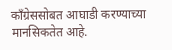काँग्रेससोबत आघाडी करण्याच्या मानसिकतेत आहे.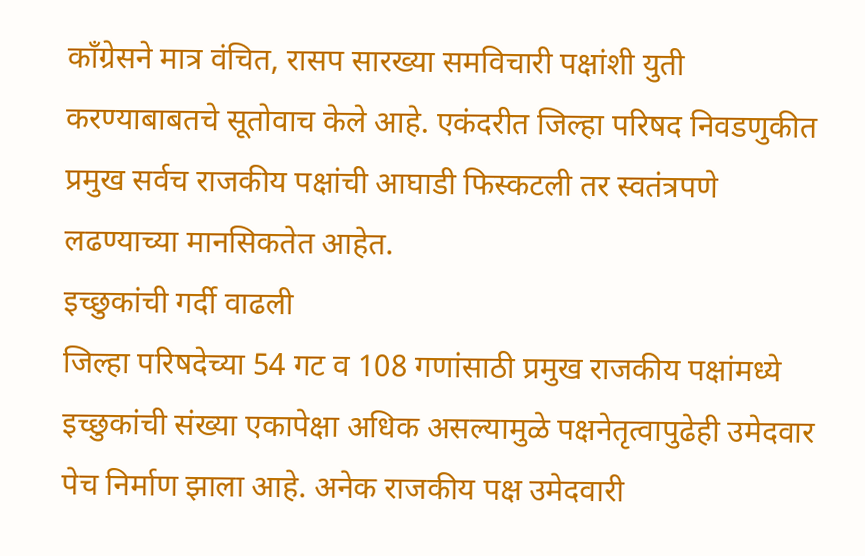काँग्रेसने मात्र वंचित, रासप सारख्या समविचारी पक्षांशी युती करण्याबाबतचे सूतोवाच केले आहे. एकंदरीत जिल्हा परिषद निवडणुकीत प्रमुख सर्वच राजकीय पक्षांची आघाडी फिस्कटली तर स्वतंत्रपणे लढण्याच्या मानसिकतेत आहेत.
इच्छुकांची गर्दी वाढली
जिल्हा परिषदेच्या 54 गट व 108 गणांसाठी प्रमुख राजकीय पक्षांमध्ये इच्छुकांची संख्या एकापेक्षा अधिक असल्यामुळे पक्षनेतृत्वापुढेही उमेदवार पेच निर्माण झाला आहे. अनेक राजकीय पक्ष उमेदवारी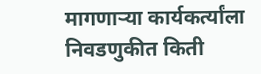मागणाऱ्या कार्यकर्त्यांला निवडणुकीत किती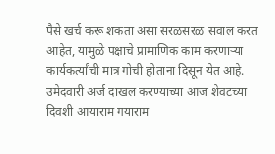पैसे खर्च करू शकता असा सरळसरळ सवाल करत आहेत, यामुळे पक्षाचे प्रामाणिक काम करणाऱ्या कार्यकर्त्यांची मात्र गोची होताना दिसून येत आहे. उमेदवारी अर्ज दाखल करण्याच्या आज शेवटच्या दिवशी आयाराम गयाराम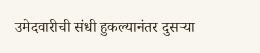उमेदवारीची संधी हुकल्यानंतर दुसऱ्या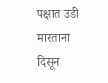पक्षात उडी मारताना दिसून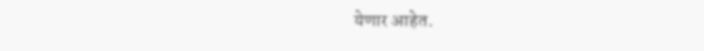येणार आहेत.